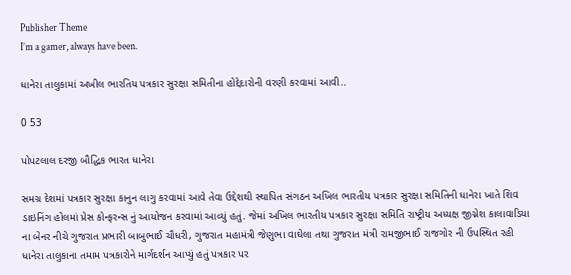Publisher Theme
I’m a gamer, always have been.

ધાનેરા તાલુકામાં અખીલ ભારતિય પત્રકાર સુરક્ષા સમિતીના હોદ્દેદારોની વરણી કરવામાં આવી..

0 53

પોપટલાલ દરજી બૌદ્ધિક ભારત ધાનેરા

સમગ્ર દેશમાં પત્રકાર સુરક્ષા કાનુન લાગુ કરવામાં આવે તેવા ઉદ્દેશથી સ્થાપિત સંગઠન અખિલ ભારતીય પત્રકાર સુરક્ષા સમિતિની ધાનેરા ખાતે શિવ ડાઇનિંગ હોલમાં પ્રેસ કોન્ફરન્સ નું આયોજન કરવામાં આવ્યું હતું. જેમાં અખિલ ભારતીય પત્રકાર સુરક્ષા સમિતિ રાષ્ટ્રીય અધ્યક્ષ જીગ્નેશ કાલાવાડિયા ના બેનર નીચે ગુજરાત પ્રભારી બાબુભાઈ ચૌધરી, ગુજરાત મહામંત્રી જેણુભા વાઘેલા તથા ગુજરાત મંત્રી રામજીભાઈ રાજગોર ની ઉપસ્થિત રહી ધાનેરા તાલુકાના તમામ પત્રકારોને માર્ગદર્શન આપ્યું હતું પત્રકાર પર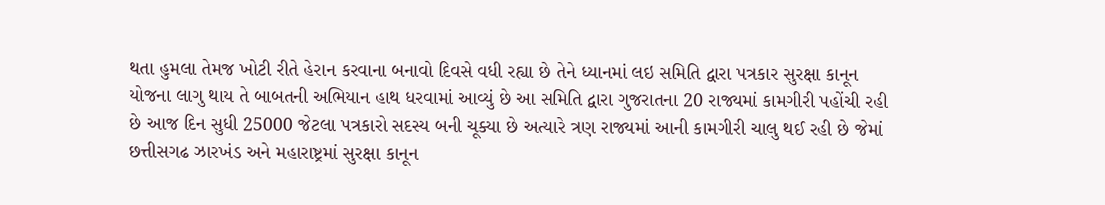થતા હુમલા તેમજ ખોટી રીતે હેરાન કરવાના બનાવો દિવસે વધી રહ્યા છે તેને ધ્યાનમાં લઇ સમિતિ દ્વારા પત્રકાર સુરક્ષા કાનૂન યોજના લાગુ થાય તે બાબતની અભિયાન હાથ ધરવામાં આવ્યું છે આ સમિતિ દ્વારા ગુજરાતના 20 રાજ્યમાં કામગીરી પહોંચી રહી છે આજ દિન સુધી 25000 જેટલા પત્રકારો સદસ્ય બની ચૂક્યા છે અત્યારે ત્રણ રાજ્યમાં આની કામગીરી ચાલુ થઈ રહી છે જેમાં છત્તીસગઢ ઝારખંડ અને મહારાષ્ટ્રમાં સુરક્ષા કાનૂન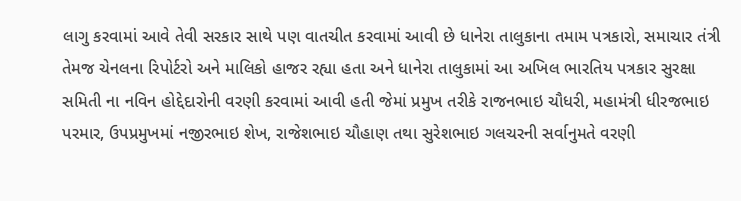લાગુ કરવામાં આવે તેવી સરકાર સાથે પણ વાતચીત કરવામાં આવી છે ધાનેરા તાલુકાના તમામ પત્રકારો, સમાચાર તંત્રી તેમજ ચેનલના રિપોર્ટરો અને માલિકો હાજર રહ્યા હતા અને ધાનેરા તાલુકામાં આ અખિલ ભારતિય પત્રકાર સુરક્ષા સમિતી ના નવિન હોદ્દેદારોની વરણી કરવામાં આવી હતી જેમાં પ્રમુખ તરીકે રાજનભાઇ ચૌધરી, મહામંત્રી ધીરજભાઇ પરમાર, ઉપપ્રમુખમાં નજીરભાઇ શેખ, રાજેશભાઇ ચૌહાણ તથા સુરેશભાઇ ગલચરની સર્વાનુમતે વરણી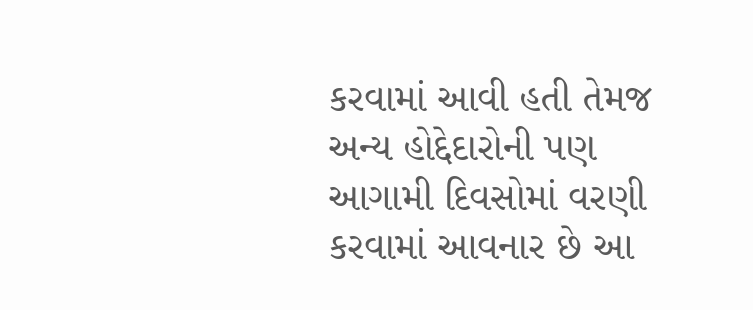કરવામાં આવી હતી તેમજ અન્ય હોદ્દેદારોની પણ આગામી દિવસોમાં વરણી કરવામાં આવનાર છે આ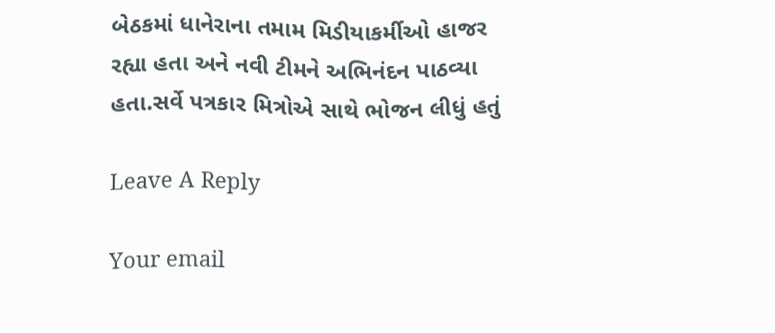બેઠકમાં ધાનેરાના તમામ મિડીયાકર્મીઓ હાજર રહ્યા હતા અને નવી ટીમને અભિનંદન પાઠવ્યા હતા.સર્વે પત્રકાર મિત્રોએ સાથે ભોજન લીધું હતું

Leave A Reply

Your email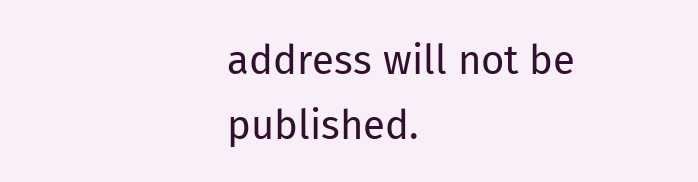address will not be published.